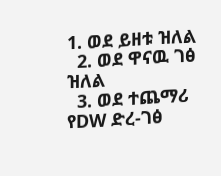1. ወደ ይዘቱ ዝለል
  2. ወደ ዋናዉ ገፅ ዝለል
  3. ወደ ተጨማሪ የDW ድረ-ገፅ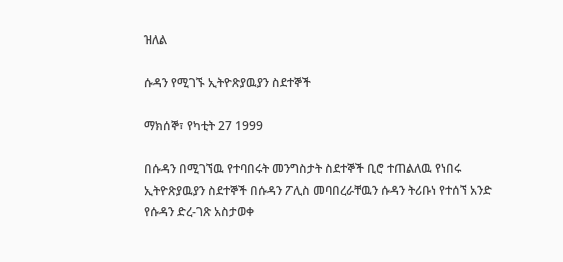ዝለል

ሱዳን የሚገኙ ኢትዮጽያዉያን ስደተኞች

ማክሰኞ፣ የካቲት 27 1999

በሱዳን በሚገኘዉ የተባበሩት መንግስታት ስደተኞች ቢሮ ተጠልለዉ የነበሩ ኢትዮጽያዉያን ስደተኞች በሱዳን ፖሊስ መባበረራቸዉን ሱዳን ትሪቡነ የተሰኘ አንድ የሱዳን ድረ-ገጽ አስታወቀ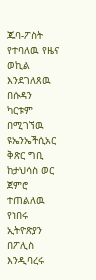ጁባ-ፖስት የተባለዉ የዜና ወኪል እንደገለጸዉ በሱዳን ካርቱም በሚገኘዉ ዩኤንኤችሲአር ቅጽር ግቢ ከታህሳስ ወር ጀምሮ ተጠልለዉ የነበሩ ኢትዮጽያን በፖሊስ እንዲባረሩ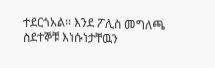ተደርጎአል። እንደ ፖሊስ መግለጫ ስደተኞቹ እነሱነታቸዉን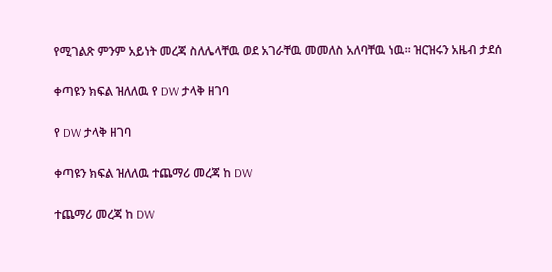የሚገልጽ ምንም አይነት መረጃ ስለሌላቸዉ ወደ አገራቸዉ መመለስ አለባቸዉ ነዉ። ዝርዝሩን አዜብ ታደሰ

ቀጣዩን ክፍል ዝለለዉ የ DW ታላቅ ዘገባ

የ DW ታላቅ ዘገባ

ቀጣዩን ክፍል ዝለለዉ ተጨማሪ መረጃ ከ DW

ተጨማሪ መረጃ ከ DW